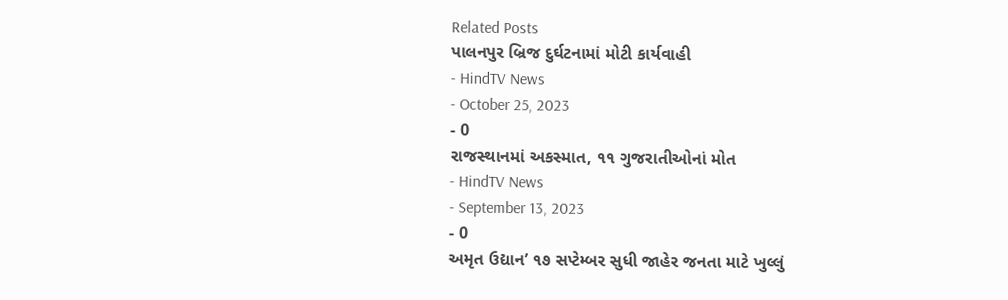Related Posts
પાલનપુર બ્રિજ દુર્ઘટનામાં મોટી કાર્યવાહી
- HindTV News
- October 25, 2023
- 0
રાજસ્થાનમાં અકસ્માત, ૧૧ ગુજરાતીઓનાં મોત
- HindTV News
- September 13, 2023
- 0
અમૃત ઉદ્યાન’ ૧૭ સપ્ટેમ્બર સુધી જાહેર જનતા માટે ખુલ્લું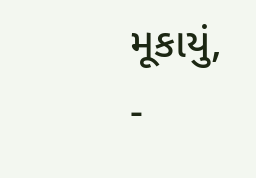મૂકાયું,
-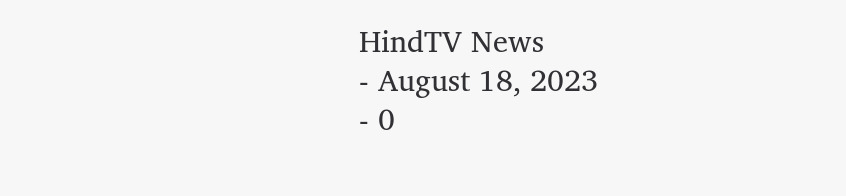HindTV News
- August 18, 2023
- 0